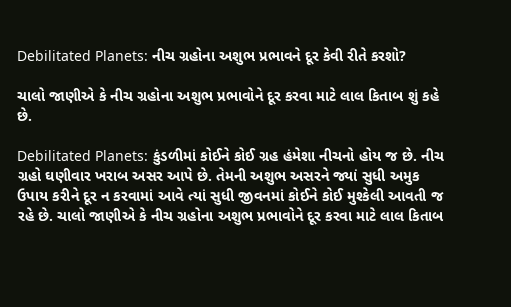Debilitated Planets: નીચ ગ્રહોના અશુભ પ્રભાવને દૂર કેવી રીતે કરશો?

ચાલો જાણીએ કે નીચ ગ્રહોના અશુભ પ્રભાવોને દૂર કરવા માટે લાલ કિતાબ શું કહે છે.

Debilitated Planets: કુંડળીમાં કોઈને કોઈ ગ્રહ હંમેશા નીચનો હોય જ છે. નીચ ગ્રહો ઘણીવાર ખરાબ અસર આપે છે. તેમની અશુભ અસરને જ્યાં સુધી અમુક ઉપાય કરીને દૂર ન કરવામાં આવે ત્યાં સુધી જીવનમાં કોઈને કોઈ મુશ્કેલી આવતી જ રહે છે. ચાલો જાણીએ કે નીચ ગ્રહોના અશુભ પ્રભાવોને દૂર કરવા માટે લાલ કિતાબ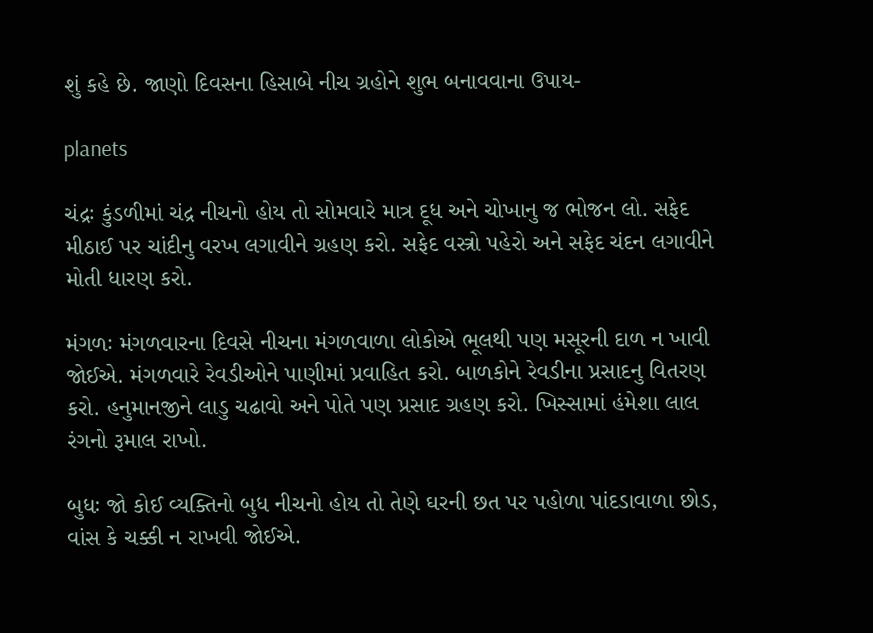શું કહે છે. જાણો દિવસના હિસાબે નીચ ગ્રહોને શુભ બનાવવાના ઉપાય-

planets

ચંદ્રઃ કુંડળીમાં ચંદ્ર નીચનો હોય તો સોમવારે માત્ર દૂધ અને ચોખાનુ જ ભોજન લો. સફેદ મીઠાઈ પર ચાંદીનુ વરખ લગાવીને ગ્રહણ કરો. સફેદ વસ્ત્રો પહેરો અને સફેદ ચંદન લગાવીને મોતી ધારણ કરો.

મંગળઃ મંગળવારના દિવસે નીચના મંગળવાળા લોકોએ ભૂલથી પણ મસૂરની દાળ ન ખાવી જોઈએ. મંગળવારે રેવડીઓને પાણીમાં પ્રવાહિત કરો. બાળકોને રેવડીના પ્રસાદનુ વિતરણ કરો. હનુમાનજીને લાડુ ચઢાવો અને પોતે પણ પ્રસાદ ગ્રહણ કરો. ખિસ્સામાં હંમેશા લાલ રંગનો રૂમાલ રાખો.

બુધઃ જો કોઈ વ્યક્તિનો બુધ નીચનો હોય તો તેણે ઘરની છત પર પહોળા પાંદડાવાળા છોડ, વાંસ કે ચક્કી ન રાખવી જોઈએ.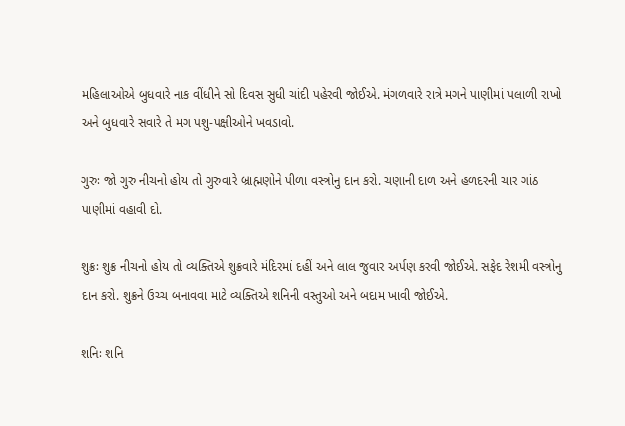મહિલાઓએ બુધવારે નાક વીંધીને સો દિવસ સુધી ચાંદી પહેરવી જોઈએ. મંગળવારે રાત્રે મગને પાણીમાં પલાળી રાખો અને બુધવારે સવારે તે મગ પશુ-પક્ષીઓને ખવડાવો.

ગુરુઃ જો ગુરુ નીચનો હોય તો ગુરુવારે બ્રાહ્મણોને પીળા વસ્ત્રોનુ દાન કરો. ચણાની દાળ અને હળદરની ચાર ગાંઠ પાણીમાં વહાવી દો.

શુક્રઃ શુક્ર નીચનો હોય તો વ્યક્તિએ શુક્રવારે મંદિરમાં દહીં અને લાલ જુવાર અર્પણ કરવી જોઈએ. સફેદ રેશમી વસ્ત્રોનુ દાન કરો. શુક્રને ઉચ્ચ બનાવવા માટે વ્યક્તિએ શનિની વસ્તુઓ અને બદામ ખાવી જોઈએ.

શનિઃ શનિ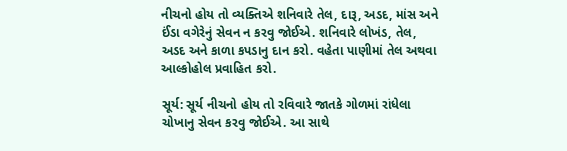નીચનો હોય તો વ્યક્તિએ શનિવારે તેલ, દારૂ, અડદ, માંસ અને ઈંડા વગેરેનું સેવન ન કરવુ જોઈએ. શનિવારે લોખંડ, તેલ, અડદ અને કાળા કપડાનુ દાન કરો. વહેતા પાણીમાં તેલ અથવા આલ્કોહોલ પ્રવાહિત કરો.

સૂર્ય: સૂર્ય નીચનો હોય તો રવિવારે જાતકે ગોળમાં રાંધેલા ચોખાનુ સેવન કરવુ જોઈએ. આ સાથે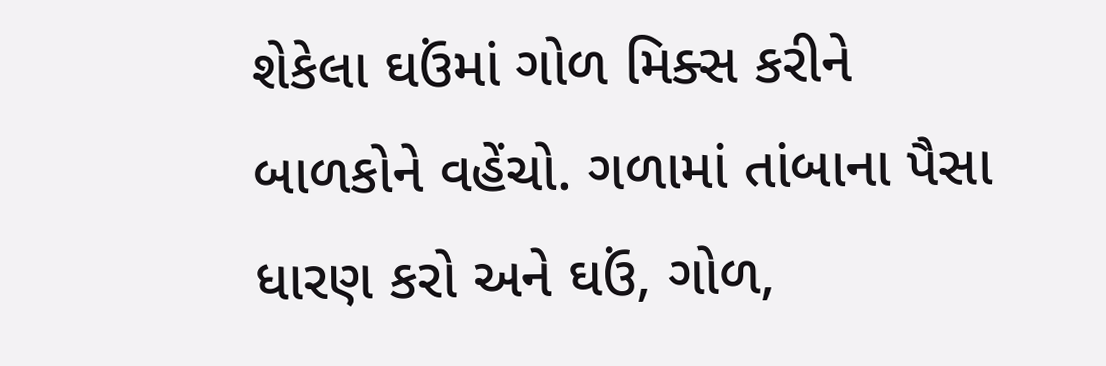શેકેલા ઘઉંમાં ગોળ મિક્સ કરીને બાળકોને વહેંચો. ગળામાં તાંબાના પૈસા ધારણ કરો અને ઘઉં, ગોળ,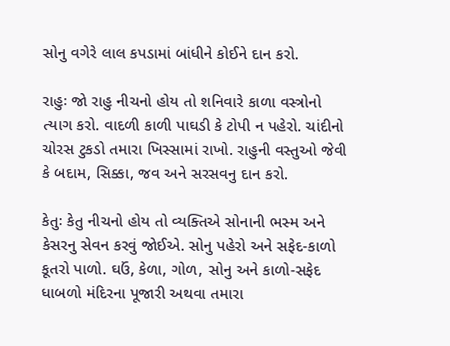સોનુ વગેરે લાલ કપડામાં બાંધીને કોઈને દાન કરો.

રાહુઃ જો રાહુ નીચનો હોય તો શનિવારે કાળા વસ્ત્રોનો ત્યાગ કરો. વાદળી કાળી પાઘડી કે ટોપી ન પહેરો. ચાંદીનો ચોરસ ટુકડો તમારા ખિસ્સામાં રાખો. રાહુની વસ્તુઓ જેવી કે બદામ, સિક્કા, જવ અને સરસવનુ દાન કરો.

કેતુઃ કેતુ નીચનો હોય તો વ્યક્તિએ સોનાની ભસ્મ અને કેસરનુ સેવન કરવું જોઈએ. સોનુ પહેરો અને સફેદ-કાળો કૂતરો પાળો. ઘઉં, કેળા, ગોળ, સોનુ અને કાળો-સફેદ ધાબળો મંદિરના પૂજારી અથવા તમારા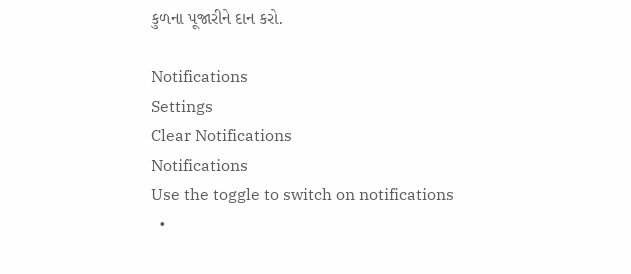કુળના પૂજારીને દાન કરો.

Notifications
Settings
Clear Notifications
Notifications
Use the toggle to switch on notifications
  •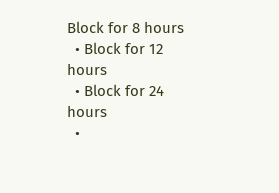Block for 8 hours
  • Block for 12 hours
  • Block for 24 hours
  •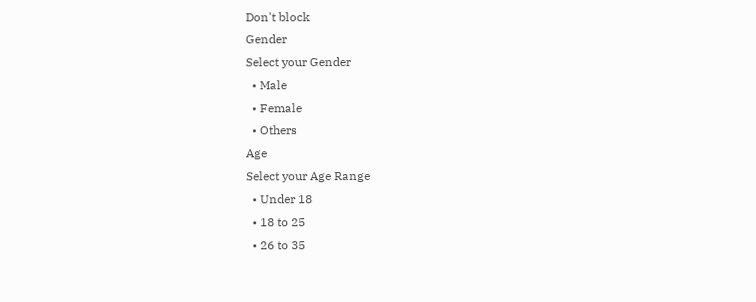Don't block
Gender
Select your Gender
  • Male
  • Female
  • Others
Age
Select your Age Range
  • Under 18
  • 18 to 25
  • 26 to 35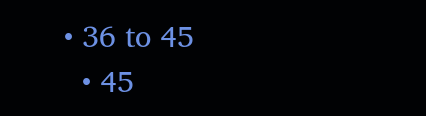• 36 to 45
  • 45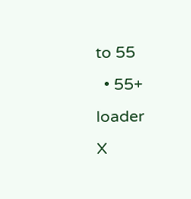to 55
  • 55+
loader
X